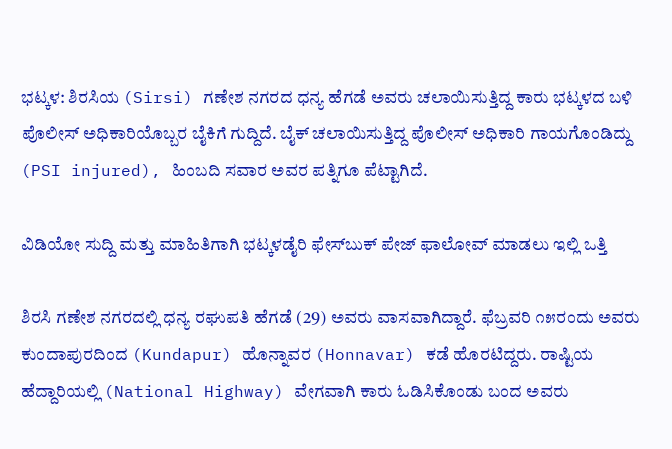ಭಟ್ಕಳ: ಶಿರಸಿಯ (Sirsi) ಗಣೇಶ ನಗರದ ಧನ್ಯ ಹೆಗಡೆ ಅವರು ಚಲಾಯಿಸುತ್ತಿದ್ದ ಕಾರು ಭಟ್ಕಳದ ಬಳಿ ಪೊಲೀಸ್ ಅಧಿಕಾರಿಯೊಬ್ಬರ ಬೈಕಿಗೆ ಗುದ್ದಿದೆ. ಬೈಕ್ ಚಲಾಯಿಸುತ್ತಿದ್ದ ಪೊಲೀಸ್ ಅಧಿಕಾರಿ ಗಾಯಗೊಂಡಿದ್ದು (PSI injured), ಹಿಂಬದಿ ಸವಾರ ಅವರ ಪತ್ನಿಗೂ ಪೆಟ್ಟಾಗಿದೆ.

ವಿಡಿಯೋ ಸುದ್ದಿ ಮತ್ತು ಮಾಹಿತಿಗಾಗಿ ಭಟ್ಕಳಡೈರಿ ಫೇಸ್‌ಬುಕ್‌ ಪೇಜ್ ಫಾಲೋವ್ ಮಾಡಲು ಇಲ್ಲಿ ಒತ್ತಿ

ಶಿರಸಿ ಗಣೇಶ ನಗರದಲ್ಲಿ ಧನ್ಯ ರಘುಪತಿ ಹೆಗಡೆ (29) ಅವರು ವಾಸವಾಗಿದ್ದಾರೆ. ಫೆಬ್ರವರಿ ೧೫ರಂದು ಅವರು ಕುಂದಾಪುರದಿಂದ (Kundapur) ಹೊನ್ನಾವರ (Honnavar) ಕಡೆ ಹೊರಟಿದ್ದರು. ರಾಷ್ಟಿಯ ಹೆದ್ದಾರಿಯಲ್ಲಿ (National Highway) ವೇಗವಾಗಿ ಕಾರು ಓಡಿಸಿಕೊಂಡು ಬಂದ ಅವರು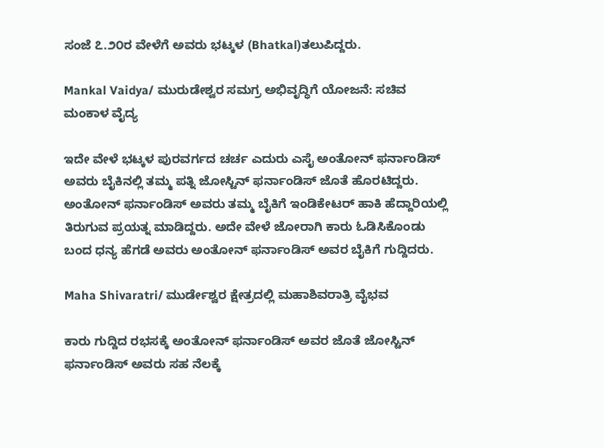ಸಂಜೆ ೭.೨೦ರ ವೇಳೆಗೆ ಅವರು ಭಟ್ಕಳ (Bhatkal)ತಲುಪಿದ್ದರು.

Mankal Vaidya/ ಮುರುಡೇಶ್ವರ ಸಮಗ್ರ ಅಭಿವೃದ್ಧಿಗೆ ಯೋಜನೆ: ಸಚಿವ ಮಂಕಾಳ ವೈದ್ಯ

ಇದೇ ವೇಳೆ ಭಟ್ಕಳ ಪುರವರ್ಗದ ಚರ್ಚ ಎದುರು ಎಸೈ ಅಂತೋನ್ ಫರ್ನಾಂಡಿಸ್ ಅವರು ಬೈಕಿನಲ್ಲಿ ತಮ್ಮ ಪತ್ನಿ ಜೋಸ್ಟಿನ್ ಫರ್ನಾಂಡಿಸ್ ಜೊತೆ ಹೊರಟಿದ್ದರು. ಅಂತೋನ್ ಫರ್ನಾಂಡಿಸ್ ಅವರು ತಮ್ಮ ಬೈಕಿಗೆ ಇಂಡಿಕೇಟರ್ ಹಾಕಿ ಹೆದ್ದಾರಿಯಲ್ಲಿ ತಿರುಗುವ ಪ್ರಯತ್ನ ಮಾಡಿದ್ದರು. ಅದೇ ವೇಳೆ ಜೋರಾಗಿ ಕಾರು ಓಡಿಸಿಕೊಂಡು ಬಂದ ಧನ್ಯ ಹೆಗಡೆ ಅವರು ಅಂತೋನ್ ಫರ್ನಾಂಡಿಸ್ ಅವರ ಬೈಕಿಗೆ ಗುದ್ದಿದರು.

Maha Shivaratri/ ಮುರ್ಡೇಶ್ವರ ಕ್ಷೇತ್ರದಲ್ಲಿ ಮಹಾಶಿವರಾತ್ರಿ ವೈಭವ

ಕಾರು ಗುದ್ದಿದ ರಭಸಕ್ಕೆ ಅಂತೋನ್ ಫರ್ನಾಂಡಿಸ್ ಅವರ ಜೊತೆ ಜೋಸ್ಟಿನ್ ಫರ್ನಾಂಡಿಸ್ ಅವರು ಸಹ ನೆಲಕ್ಕೆ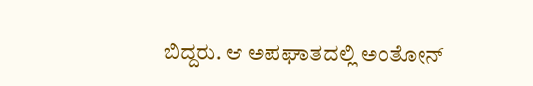ಬಿದ್ದರು. ಆ ಅಪಘಾತದಲ್ಲಿ ಅಂತೋನ್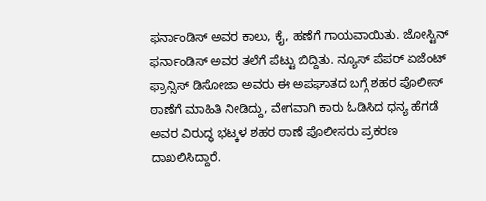ಫರ್ನಾಂಡಿಸ್ ಅವರ ಕಾಲು, ಕೈ, ಹಣೆಗೆ ಗಾಯವಾಯಿತು. ಜೋಸ್ಟಿನ್ ಫರ್ನಾಂಡಿಸ್ ಅವರ ತಲೆಗೆ ಪೆಟ್ಟು ಬಿದ್ದಿತು. ನ್ಯೂಸ್ ಪೆಪರ್ ಏಜೆಂಟ್ ಫ್ರಾನ್ಸಿಸ್ ಡಿಸೋಜಾ ಅವರು ಈ ಅಪಘಾತದ ಬಗ್ಗೆ ಶಹರ ಪೊಲೀಸ್ ಠಾಣೆಗೆ ಮಾಹಿತಿ ನೀಡಿದ್ದು, ವೇಗವಾಗಿ ಕಾರು ಓಡಿಸಿದ ಧನ್ಯ ಹೆಗಡೆ ಅವರ ವಿರುದ್ಧ ಭಟ್ಕಳ ಶಹರ ಠಾಣೆ ಪೊಲೀಸರು ಪ್ರಕರಣ ದಾಖಲಿಸಿದ್ದಾರೆ.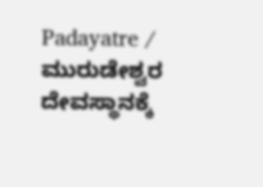Padayatre / ಮುರುಡೇಶ್ವರ ದೇವಸ್ಥಾನಕ್ಕೆ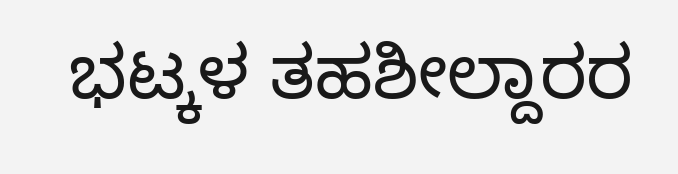ಭಟ್ಕಳ ತಹಶೀಲ್ದಾರರ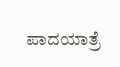ಪಾದಯಾತ್ರೆ